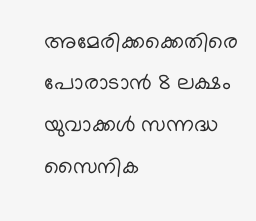അമേരിക്കക്കെതിരെ പോരാടാന്‍ 8 ലക്ഷം യുവാക്കള്‍ സന്നദ്ധ സൈനിക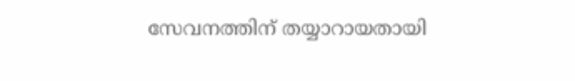സേവനത്തിന് തയ്യാറായതായി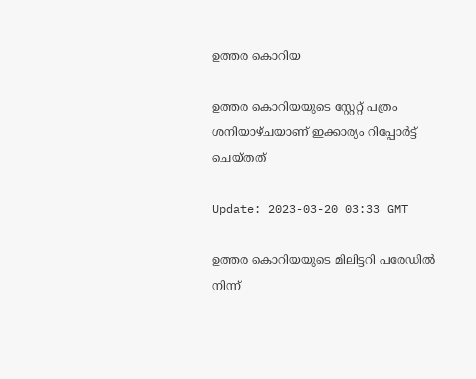ഉത്തര കൊറിയ

ഉത്തര കൊറിയയുടെ സ്റ്റേറ്റ് പത്രം ശനിയാഴ്ചയാണ് ഇക്കാര്യം റിപ്പോർട്ട് ചെയ്തത്

Update: 2023-03-20 03:33 GMT

ഉത്തര കൊറിയയുടെ മിലിട്ടറി പരേഡില്‍ നിന്ന്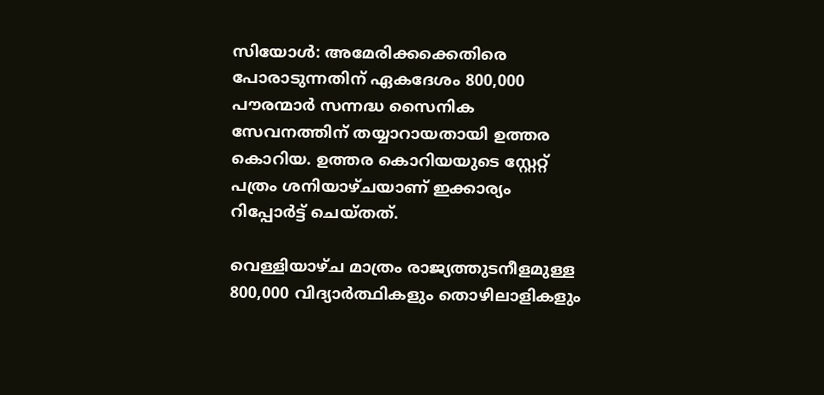സിയോള്‍: അമേരിക്കക്കെതിരെ പോരാടുന്നതിന് ഏകദേശം 800,000 പൗരന്മാര്‍ സന്നദ്ധ സൈനിക സേവനത്തിന് തയ്യാറായതായി ഉത്തര കൊറിയ. ഉത്തര കൊറിയയുടെ സ്റ്റേറ്റ് പത്രം ശനിയാഴ്ചയാണ് ഇക്കാര്യം റിപ്പോർട്ട് ചെയ്തത്.

വെള്ളിയാഴ്ച മാത്രം രാജ്യത്തുടനീളമുള്ള 800,000 വിദ്യാർത്ഥികളും തൊഴിലാളികളും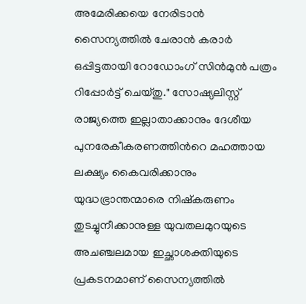അമേരിക്കയെ നേരിടാൻ സൈന്യത്തിൽ ചേരാന്‍ കരാര്‍ ഒപ്പിട്ടതായി റോഡോംഗ് സിൻമുൻ പത്രം റിപ്പോർട്ട് ചെയ്തു." സോഷ്യലിസ്റ്റ് രാജ്യത്തെ ഇല്ലാതാക്കാനും ദേശീയ പുനരേകീകരണത്തിന്‍റെ മഹത്തായ ലക്ഷ്യം കൈവരിക്കാനും യുദ്ധഭ്രാന്തന്മാരെ നിഷ്കരുണം തുടച്ചുനീക്കാനുള്ള യുവതലമുറയുടെ അചഞ്ചലമായ ഇച്ഛാശക്തിയുടെ പ്രകടനമാണ് സൈന്യത്തിൽ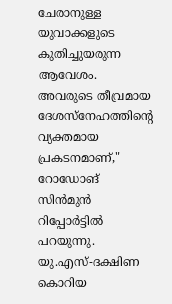ചേരാനുള്ള യുവാക്കളുടെ കുതിച്ചുയരുന്ന ആവേശം. അവരുടെ തീവ്രമായ ദേശസ്നേഹത്തിന്‍റെ വ്യക്തമായ പ്രകടനമാണ്," റോഡോങ് സിൻമുൻ റിപ്പോര്‍ട്ടില്‍ പറയുന്നു. യു.എസ്-ദക്ഷിണ കൊറിയ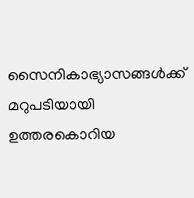സൈനികാഭ്യാസങ്ങൾക്ക് മറുപടിയായി ഉത്തരകൊറിയ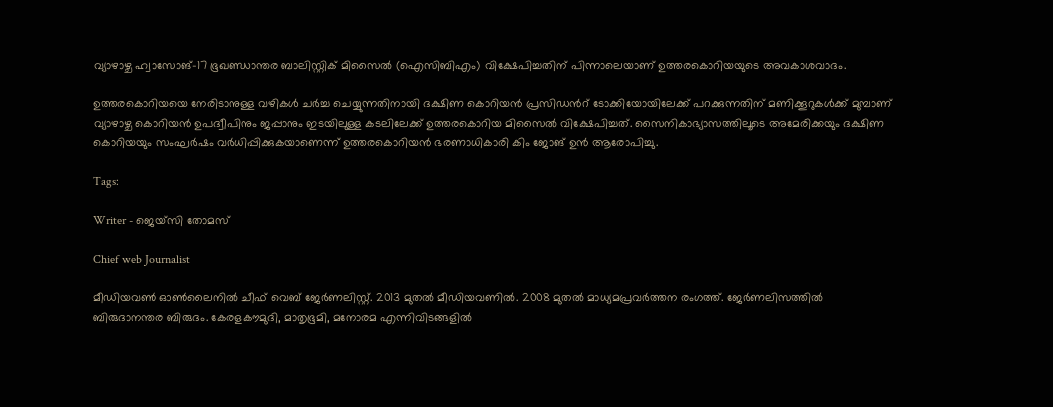വ്യാഴാഴ്ച ഹ്വാസോങ്-17 ഭൂഖണ്ഡാന്തര ബാലിസ്റ്റിക് മിസൈൽ (ഐസിബിഎം) വിക്ഷേപിച്ചതിന് പിന്നാലെയാണ് ഉത്തരകൊറിയയുടെ അവകാശവാദം.

ഉത്തരകൊറിയയെ നേരിടാനുള്ള വഴികൾ ചർച്ച ചെയ്യുന്നതിനായി ദക്ഷിണ കൊറിയൻ പ്രസിഡന്‍റ് ടോക്കിയോയിലേക്ക് പറക്കുന്നതിന് മണിക്കൂറുകൾക്ക് മുമ്പാണ് വ്യാഴാഴ്ച കൊറിയൻ ഉപദ്വീപിനും ജപ്പാനും ഇടയിലുള്ള കടലിലേക്ക് ഉത്തരകൊറിയ മിസൈല്‍ വിക്ഷേപിച്ചത്. സൈനികാഭ്യാസത്തിലൂടെ അമേരിക്കയും ദക്ഷിണ കൊറിയയും സംഘർഷം വർധിപ്പിക്കുകയാണെന്ന് ഉത്തരകൊറിയന്‍ ഭരണാധികാരി കിം ജോങ് ഉന്‍ ആരോപിച്ചു.

Tags:

Writer - ജെയ്സി തോമസ്

Chief web Journalist

മീഡിയവൺ ഓൺലൈനിൽ ചീഫ് വെബ് ജേർണലിസ്റ്റ്. 2013 മുതൽ മീഡിയവണിൽ. 2008 മുതൽ മാധ്യമപ്രവർത്തന രംഗത്ത്. ജേർണലിസത്തിൽ ബിരുദാനന്തര ബിരുദം. കേരളകൗമുദി, മാതൃഭൂമി, മനോരമ എന്നിവിടങ്ങളിൽ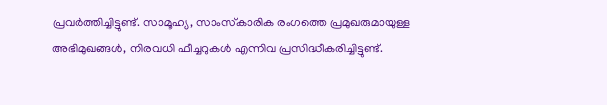പ്രവർത്തിച്ചിട്ടുണ്ട്. സാമൂഹ്യ, സാംസ്‌കാരിക രംഗത്തെ പ്രമുഖരുമായുള്ള അഭിമുഖങ്ങൾ, നിരവധി ഫീച്ചറുകൾ എന്നിവ പ്രസിദ്ധീകരിച്ചിട്ടുണ്ട്.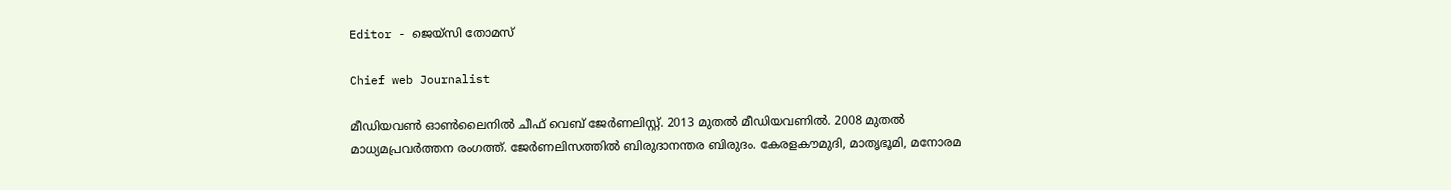Editor - ജെയ്സി തോമസ്

Chief web Journalist

മീഡിയവൺ ഓൺലൈനിൽ ചീഫ് വെബ് ജേർണലിസ്റ്റ്. 2013 മുതൽ മീഡിയവണിൽ. 2008 മുതൽ മാധ്യമപ്രവർത്തന രംഗത്ത്. ജേർണലിസത്തിൽ ബിരുദാനന്തര ബിരുദം. കേരളകൗമുദി, മാതൃഭൂമി, മനോരമ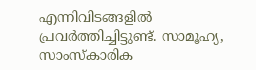എന്നിവിടങ്ങളിൽ പ്രവർത്തിച്ചിട്ടുണ്ട്. സാമൂഹ്യ, സാംസ്‌കാരിക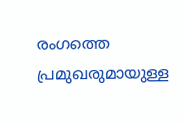രംഗത്തെ പ്രമുഖരുമായുള്ള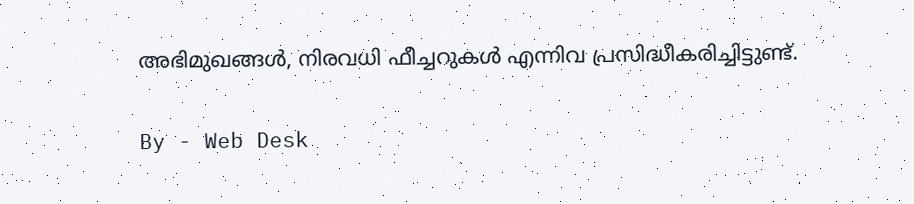അഭിമുഖങ്ങൾ, നിരവധി ഫീച്ചറുകൾ എന്നിവ പ്രസിദ്ധീകരിച്ചിട്ടുണ്ട്.

By - Web Desk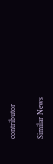contributor

Similar News